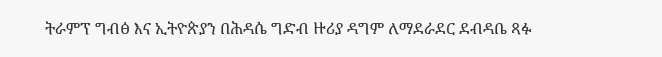ትራምፕ ግብፅ እና ኢትዮጵያን በሕዳሴ ግድብ ዙሪያ ዳግም ለማደራደር ደብዳቤ ጻፉ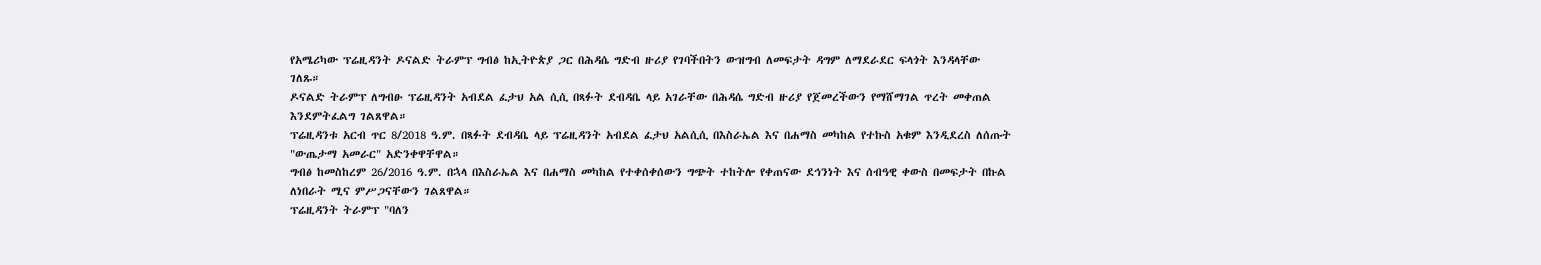የአሜሪካው ፕሬዚዳንት ዶናልድ ትራምፕ ግብፅ ከኢትዮጵያ ጋር በሕዳሴ ግድብ ዙሪያ የገባችበትን ውዝግብ ለመፍታት ዳግም ለማደራደር ፍላጎት እንዳላቸው ገለጹ።
ዶናልድ ትራምፕ ለግብፁ ፕሬዚዳንት አብደል ፈታህ አል ሲሲ በጻፉት ደብዳቤ ላይ አገራቸው በሕዳሴ ግድብ ዙሪያ የጀመረችውን የማሸማገል ጥረት መቀጠል እንደምትፈልግ ገልጸዋል።
ፕሬዚዳንቱ አርብ ጥር 8/2018 ዓ.ም. በጻፉት ደብዳቤ ላይ ፕሬዚዳንት አብደል ፈታህ አልሲሲ በእስራኤል እና በሐማስ መካከል የተኩስ አቁም እንዲደረስ ለሰጡት "ውጤታማ አመራር" አድንቀዋቸዋል።
ግብፅ ከመስከረም 26/2016 ዓ.ም. በኋላ በእስራኤል እና በሐማስ መካከል የተቀሰቀሰውን ግጭት ተከትሎ የቀጠናው ደኅንነት እና ሰብዓዊ ቀውስ በመፍታት በኩል ለነበራት ሚና ምሥጋናቸውን ገልጸዋል።
ፕሬዚዳንት ትራምፕ "ባለን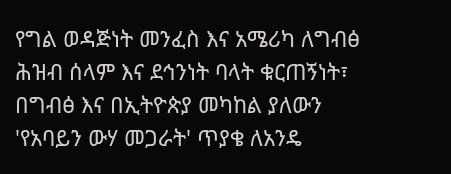የግል ወዳጅነት መንፈስ እና አሜሪካ ለግብፅ ሕዝብ ሰላም እና ደኅንነት ባላት ቁርጠኝነት፣ በግብፅ እና በኢትዮጵያ መካከል ያለውን 'የአባይን ውሃ መጋራት' ጥያቄ ለአንዴ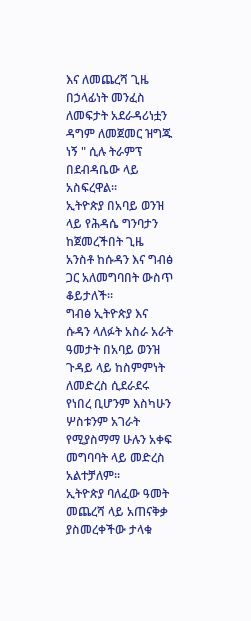እና ለመጨረሻ ጊዜ በኃላፊነት መንፈስ ለመፍታት አደራዳሪነቷን ዳግም ለመጀመር ዝግጁ ነኝ " ሲሉ ትራምፕ በደብዳቤው ላይ አስፍረዋል።
ኢትዮጵያ በአባይ ወንዝ ላይ የሕዳሴ ግንባታን ከጀመረችበት ጊዜ አንስቶ ከሱዳን እና ግብፅ ጋር አለመግባበት ውስጥ ቆይታለች።
ግብፅ ኢትዮጵያ እና ሱዳን ላለፉት አስራ አራት ዓመታት በአባይ ወንዝ ጉዳይ ላይ ከስምምነት ለመድረስ ሲደራደሩ የነበረ ቢሆንም እስካሁን ሦስቱንም አገራት የሚያስማማ ሁሉን አቀፍ መግባባት ላይ መድረስ አልተቻለም።
ኢትዮጵያ ባለፈው ዓመት መጨረሻ ላይ አጠናቅቃ ያስመረቀችው ታላቁ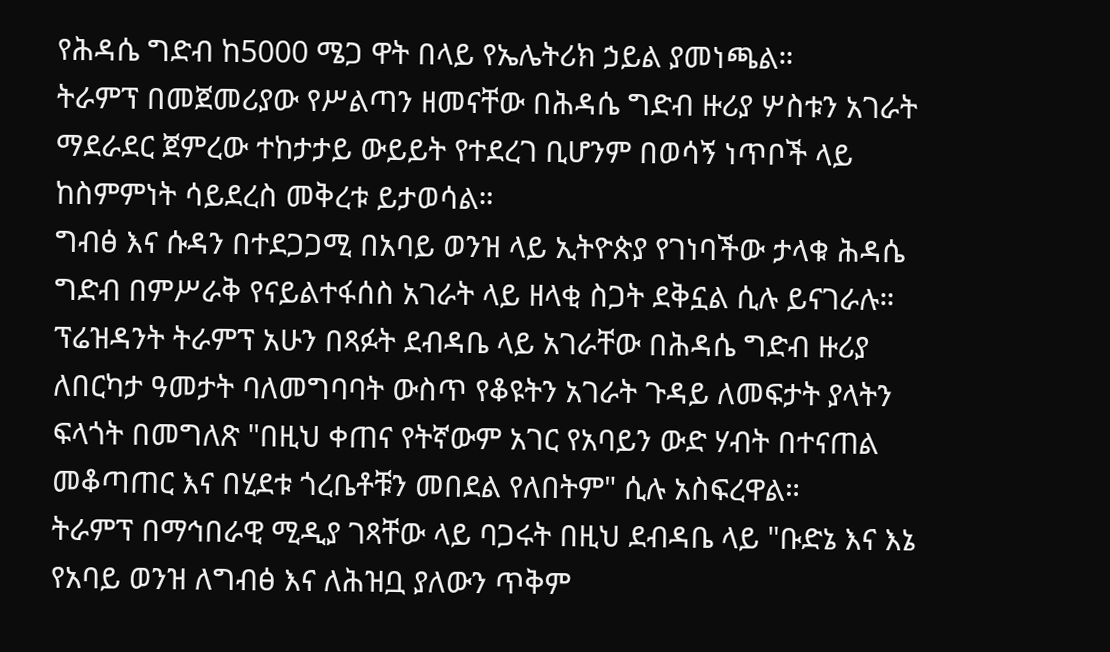የሕዳሴ ግድብ ከ5000 ሜጋ ዋት በላይ የኤሌትሪክ ኃይል ያመነጫል።
ትራምፕ በመጀመሪያው የሥልጣን ዘመናቸው በሕዳሴ ግድብ ዙሪያ ሦስቱን አገራት ማደራደር ጀምረው ተከታታይ ውይይት የተደረገ ቢሆንም በወሳኝ ነጥቦች ላይ ከስምምነት ሳይደረስ መቅረቱ ይታወሳል።
ግብፅ እና ሱዳን በተደጋጋሚ በአባይ ወንዝ ላይ ኢትዮጵያ የገነባችው ታላቁ ሕዳሴ ግድብ በምሥራቅ የናይልተፋሰስ አገራት ላይ ዘላቂ ስጋት ደቅኗል ሲሉ ይናገራሉ።
ፕሬዝዳንት ትራምፕ አሁን በጻፉት ደብዳቤ ላይ አገራቸው በሕዳሴ ግድብ ዙሪያ ለበርካታ ዓመታት ባለመግባባት ውስጥ የቆዩትን አገራት ጉዳይ ለመፍታት ያላትን ፍላጎት በመግለጽ "በዚህ ቀጠና የትኛውም አገር የአባይን ውድ ሃብት በተናጠል መቆጣጠር እና በሂደቱ ጎረቤቶቹን መበደል የለበትም" ሲሉ አስፍረዋል።
ትራምፕ በማኅበራዊ ሚዲያ ገጻቸው ላይ ባጋሩት በዚህ ደብዳቤ ላይ "ቡድኔ እና እኔ የአባይ ወንዝ ለግብፅ እና ለሕዝቧ ያለውን ጥቅም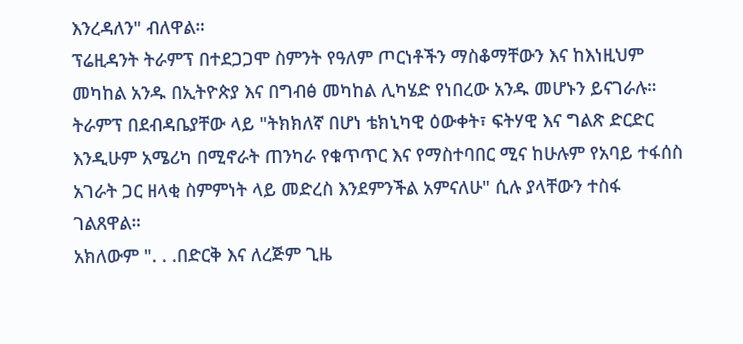እንረዳለን" ብለዋል።
ፕሬዚዳንት ትራምፕ በተደጋጋሞ ስምንት የዓለም ጦርነቶችን ማስቆማቸውን እና ከእነዚህም መካከል አንዱ በኢትዮጵያ እና በግብፅ መካከል ሊካሄድ የነበረው አንዱ መሆኑን ይናገራሉ።
ትራምፕ በደብዳቤያቸው ላይ "ትክክለኛ በሆነ ቴክኒካዊ ዕውቀት፣ ፍትሃዊ እና ግልጽ ድርድር እንዲሁም አሜሪካ በሚኖራት ጠንካራ የቁጥጥር እና የማስተባበር ሚና ከሁሉም የአባይ ተፋሰስ አገራት ጋር ዘላቂ ስምምነት ላይ መድረስ እንደምንችል አምናለሁ" ሲሉ ያላቸውን ተስፋ ገልጸዋል።
አክለውም ". . .በድርቅ እና ለረጅም ጊዜ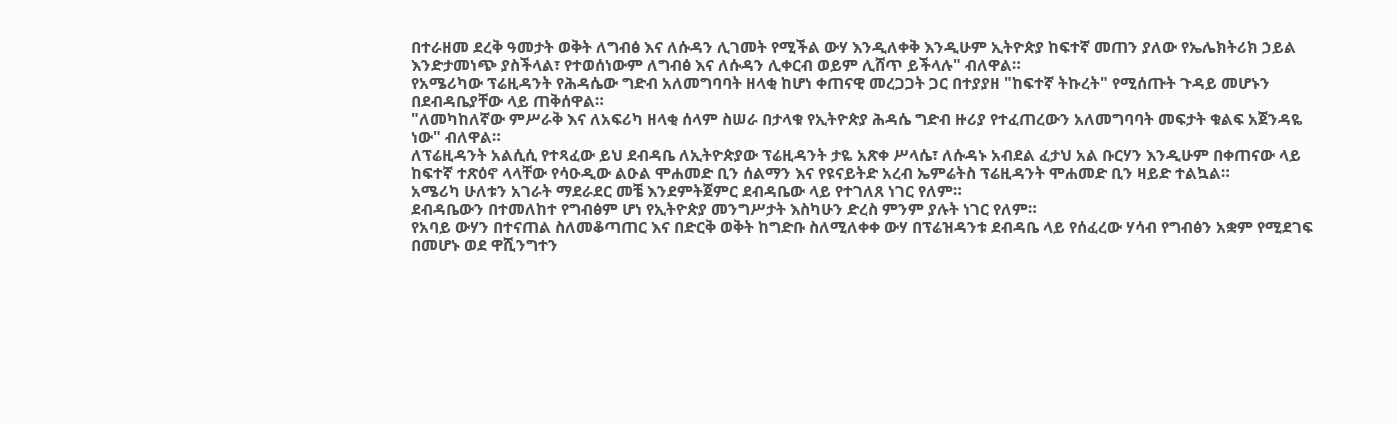በተራዘመ ደረቅ ዓመታት ወቅት ለግብፅ እና ለሱዳን ሊገመት የሚችል ውሃ እንዲለቀቅ እንዲሁም ኢትዮጵያ ከፍተኛ መጠን ያለው የኤሌክትሪክ ኃይል እንድታመነጭ ያስችላል፣ የተወሰነውም ለግብፅ እና ለሱዳን ሊቀርብ ወይም ሊሸጥ ይችላሉ" ብለዋል።
የአሜሪካው ፕሬዚዳንት የሕዳሴው ግድብ አለመግባባት ዘላቂ ከሆነ ቀጠናዊ መረጋጋት ጋር በተያያዘ "ከፍተኛ ትኩረት" የሚሰጡት ጉዳይ መሆኑን በደብዳቤያቸው ላይ ጠቅሰዋል።
"ለመካከለኛው ምሥራቅ እና ለአፍሪካ ዘላቂ ሰላም ስሠራ በታላቁ የኢትዮጵያ ሕዳሴ ግድብ ዙሪያ የተፈጠረውን አለመግባባት መፍታት ቁልፍ አጀንዳዬ ነው" ብለዋል።
ለፕሬዚዳንት አልሲሲ የተጻፈው ይህ ደብዳቤ ለኢትዮጵያው ፕሬዚዳንት ታዬ አጽቀ ሥላሴ፣ ለሱዳኑ አብደል ፈታህ አል ቡርሃን እንዲሁም በቀጠናው ላይ ከፍተኛ ተጽዕኖ ላላቸው የሳዑዲው ልዑል ሞሐመድ ቢን ሰልማን እና የዩናይትድ አረብ ኤምሬትስ ፕሬዚዳንት ሞሐመድ ቢን ዛይድ ተልኳል።
አሜሪካ ሁለቱን አገራት ማደራደር መቼ እንደምትጀምር ደብዳቤው ላይ የተገለጸ ነገር የለም።
ደብዳቤውን በተመለከተ የግብፅም ሆነ የኢትዮጵያ መንግሥታት እስካሁን ድረስ ምንም ያሉት ነገር የለም።
የአባይ ውሃን በተናጠል ስለመቆጣጠር እና በድርቅ ወቅት ከግድቡ ስለሚለቀቀ ውሃ በፕሬዝዳንቱ ደብዳቤ ላይ የሰፈረው ሃሳብ የግብፅን አቋም የሚደገፍ በመሆኑ ወደ ዋሺንግተን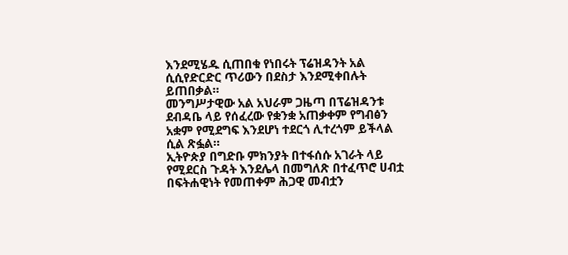እንደሚሄዱ ሲጠበቁ የነበሩት ፕሬዝዳንት አል ሲሲየድርድር ጥሪውን በደስታ እንደሚቀበሉት ይጠበቃል።
መንግሥታዊው አል አህራም ጋዜጣ በፕሬዝዳንቱ ደብዳቤ ላይ የሰፈረው የቋንቋ አጠቃቀም የግብፅን አቋም የሚደግፍ እንደሆነ ተደርጎ ሊተረጎም ይችላል ሲል ጽፏል።
ኢትዮጵያ በግድቡ ምክንያት በተፋሰሱ አገራት ላይ የሚደርስ ጉዳት እንደሌላ በመግለጽ በተፈጥሮ ሀብቷ በፍትሐዊነት የመጠቀም ሕጋዊ መብቷን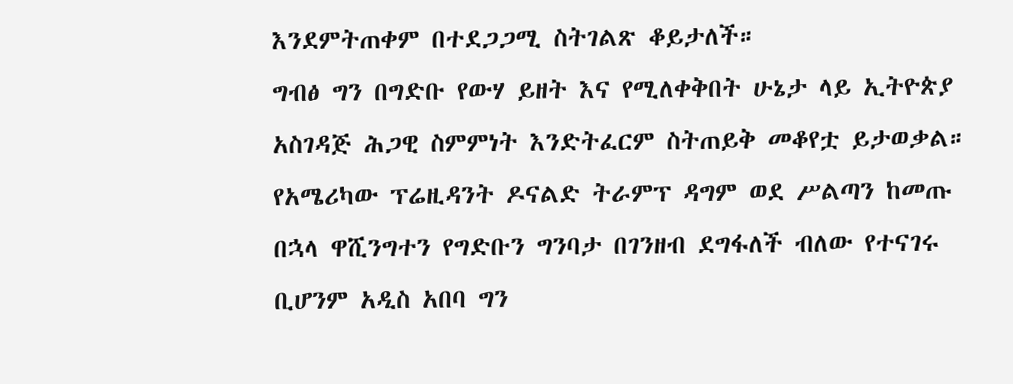እንደምትጠቀም በተደጋጋሚ ስትገልጽ ቆይታለች።
ግብፅ ግን በግድቡ የውሃ ይዘት እና የሚለቀቅበት ሁኔታ ላይ ኢትዮጵያ አስገዳጅ ሕጋዊ ስምምነት እንድትፈርም ስትጠይቅ መቆየቷ ይታወቃል።
የአሜሪካው ፕሬዚዳንት ዶናልድ ትራምፕ ዳግም ወደ ሥልጣን ከመጡ በኋላ ዋሺንግተን የግድቡን ግንባታ በገንዘብ ደግፋለች ብለው የተናገሩ ቢሆንም አዲስ አበባ ግን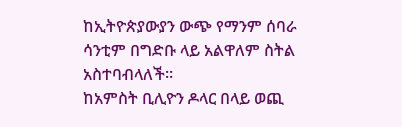ከኢትዮጵያውያን ውጭ የማንም ሰባራ ሳንቲም በግድቡ ላይ አልዋለም ስትል አስተባብላለች።
ከአምስት ቢሊዮን ዶላር በላይ ወጪ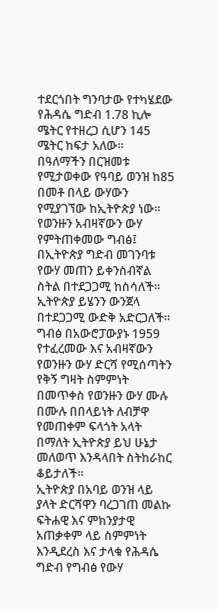ተደርጎበት ግንባታው የተካሄደው የሕዳሴ ግድብ 1.78 ኪሎ ሜትር የተዘረጋ ሲሆን 145 ሜትር ከፍታ አለው።
በዓለማችን በርዝመቱ የሚታወቀው የዓባይ ወንዝ ከ85 በመቶ በላይ ውሃውን የሚያገኘው ከኢትዮጵያ ነው።
የወንዙን አብዛኛውን ውሃ የምትጠቀመው ግብፅ፤ በኢትዮጵያ ግድብ መገንባቱ የውሃ መጠን ይቀንስብኛል ስትል በተደጋጋሚ ከስሳለች። ኢትዮጵያ ይሄንን ውንጀላ በተደጋጋሚ ውድቅ አድርጋለች።
ግብፅ በአውሮፓውያኑ 1959 የተፈረመው እና አብዛኛውን የወንዙን ውሃ ድርሻ የሚሰጣትን የቅኝ ግዛት ስምምነት በመጥቀስ የወንዙን ውሃ ሙሉ በሙሉ በበላይነት ለብቻዋ የመጠቀም ፍላጎት አላት በማለት ኢትዮጵያ ይህ ሁኔታ መለወጥ እንዳላበት ስትከራከር ቆይታለች።
ኢትዮጵያ በአባይ ወንዝ ላይ ያላት ድርሻዋን ባረጋገጠ መልኩ ፍትሐዊ እና ምክንያታዊ አጠቃቀም ላይ ስምምነት እንዲደረስ እና ታላቁ የሕዳሴ ግድብ የግብፅ የውሃ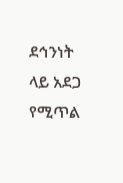ደኅንነት ላይ አደጋ የሚጥል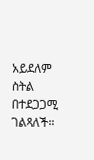አይደለም ስትል በተደጋጋሚ ገልጻለች።